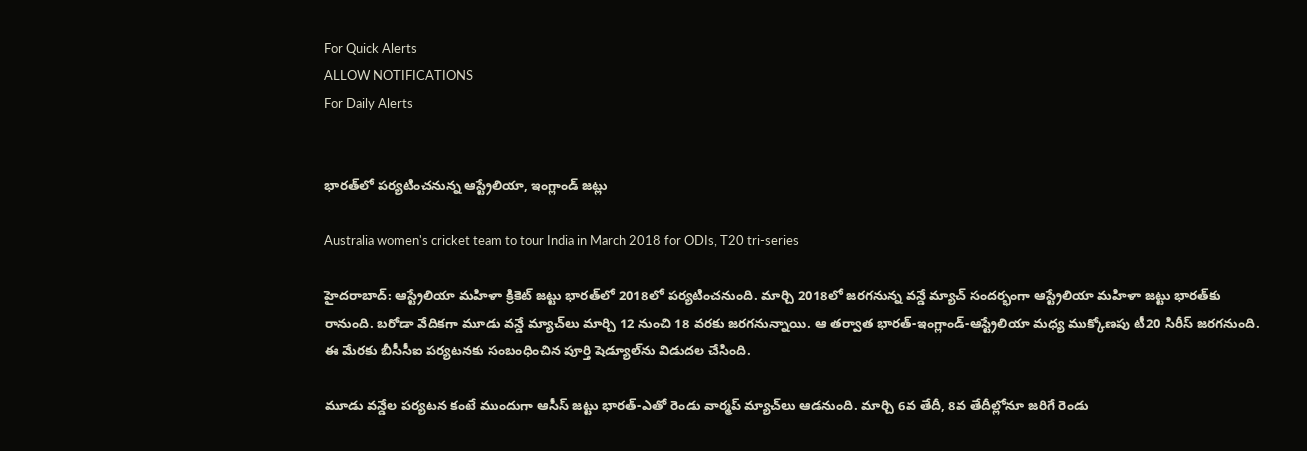For Quick Alerts
ALLOW NOTIFICATIONS
For Daily Alerts


భారత్‌లో పర్యటించనున్న ఆస్ట్రేలియా, ఇంగ్లాండ్ జట్లు

Australia women's cricket team to tour India in March 2018 for ODIs, T20 tri-series

హైదరాబాద్: ఆస్ట్రేలియా మహిళా క్రికెట్ జట్టు భారత్‌లో 2018లో పర్యటించనుంది. మార్చి 2018లో జరగనున్న వన్డే మ్యాచ్ సందర్భంగా ఆస్ట్రేలియా మహిళా జట్టు భారత్‌కు రానుంది. బరోడా వేదికగా మూడు వన్డే మ్యాచ్‌లు మార్చి 12 నుంచి 18 వరకు జరగనున్నాయి. ఆ తర్వాత భారత్‌-ఇంగ్లాండ్‌-ఆస్ట్రేలియా మధ్య ముక్కోణపు టీ20 సిరీస్‌ జరగనుంది. ఈ మేరకు బీసీసీఐ పర్యటనకు సంబంధించిన పూర్తి షెడ్యూల్‌ను విడుదల చేసింది.

మూడు వన్డేల పర్యటన కంటే ముందుగా ఆసీస్‌ జట్టు భారత్‌-ఎతో రెండు వార్మప్‌ మ్యాచ్‌లు ఆడనుంది. మార్చి 6వ తేదీ, 8వ తేదీల్లోనూ జరిగే రెండు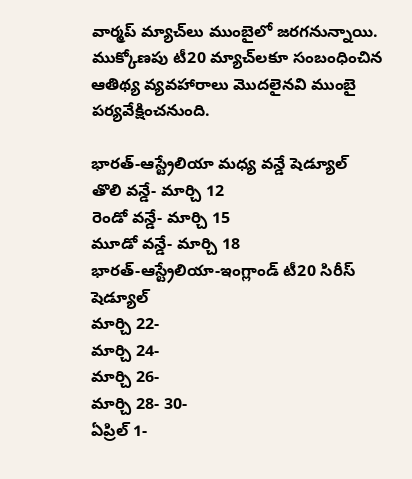వార్మప్‌ మ్యాచ్‌లు ముంబైలో జరగనున్నాయి. ముక్కోణపు టీ20 మ్యాచ్‌లకూ సంబంధించిన ఆతిథ్య వ్యవహారాలు మొదలైనవి ముంబై పర్యవేక్షించనుంది.

భారత్‌-ఆస్ట్రేలియా మధ్య వన్డే షెడ్యూల్‌
తొలి వన్డే- మార్చి 12
రెండో వన్డే- మార్చి 15
మూడో వన్డే- మార్చి 18
భారత్‌-ఆస్ట్రేలియా-ఇంగ్లాండ్‌ టీ20 సిరీస్‌ షెడ్యూల్‌
మార్చి 22-
మార్చి 24-
మార్చి 26-
మార్చి 28- 30-
ఏప్రిల్‌ 1-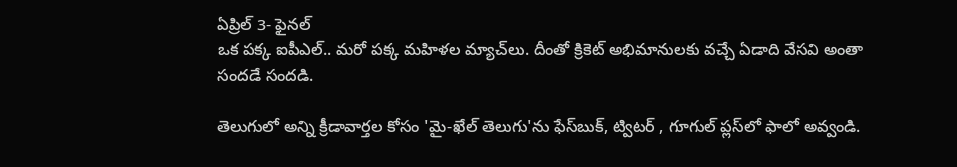ఏప్రిల్‌ 3- ఫైనల్‌
ఒక పక్క ఐపీఎల్‌.. మరో పక్క మహిళల మ్యాచ్‌లు. దీంతో క్రికెట్‌ అభిమానులకు వచ్చే ఏడాది వేసవి అంతా సందడే సందడి.

తెలుగులో అన్ని క్రీడావార్తల కోసం 'మై-ఖేల్ తెలుగు'ను ఫేస్‌బుక్, ట్విటర్ , గూగుల్ ప్లస్‌లో ఫాలో అవ్వండి.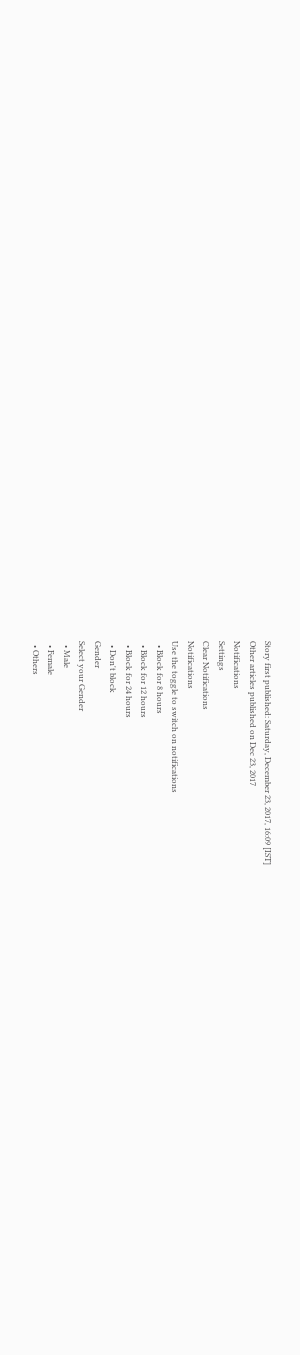Story first published: Saturday, December 23, 2017, 16:09 [IST]
Other articles published on Dec 23, 2017
Notifications
Settings
Clear Notifications
Notifications
Use the toggle to switch on notifications
  • Block for 8 hours
  • Block for 12 hours
  • Block for 24 hours
  • Don't block
Gender
Select your Gender
  • Male
  • Female
  • Others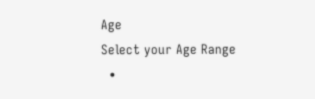Age
Select your Age Range
  •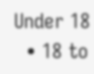Under 18
  • 18 to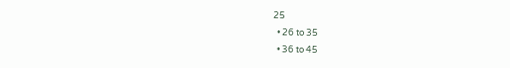25
  • 26 to 35
  • 36 to 45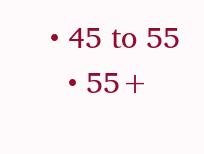• 45 to 55
  • 55+